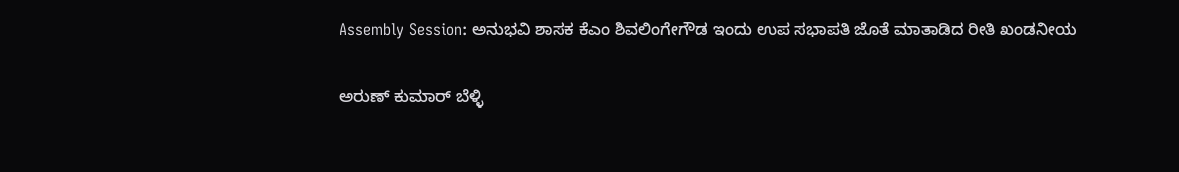Assembly Session: ಅನುಭವಿ ಶಾಸಕ ಕೆಎಂ ಶಿವಲಿಂಗೇಗೌಡ ಇಂದು ಉಪ ಸಭಾಪತಿ ಜೊತೆ ಮಾತಾಡಿದ ರೀತಿ ಖಂಡನೀಯ

ಅರುಣ್ ಕುಮಾರ್ ಬೆಳ್ಳಿ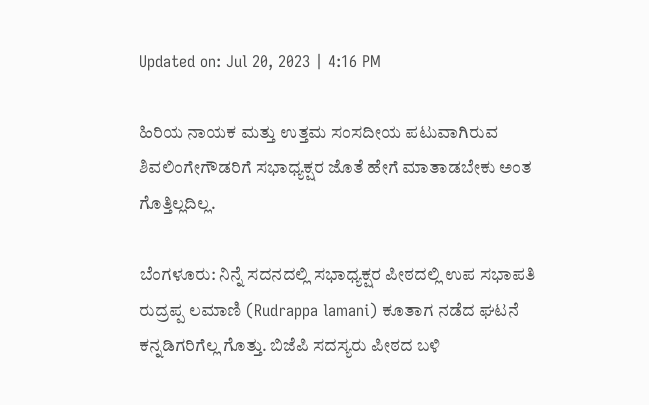Updated on: Jul 20, 2023 | 4:16 PM

ಹಿರಿಯ ನಾಯಕ ಮತ್ತು ಉತ್ತಮ ಸಂಸದೀಯ ಪಟುವಾಗಿರುವ ಶಿವಲಿಂಗೇಗೌಡರಿಗೆ ಸಭಾಧ್ಯಕ್ಷರ ಜೊತೆ ಹೇಗೆ ಮಾತಾಡಬೇಕು ಅಂತ ಗೊತ್ತಿಲ್ಲದಿಲ್ಲ.

ಬೆಂಗಳೂರು: ನಿನ್ನೆ ಸದನದಲ್ಲಿ ಸಭಾಧ್ಯಕ್ಷರ ಪೀಠದಲ್ಲಿ ಉಪ ಸಭಾಪತಿ ರುದ್ರಪ್ಪ ಲಮಾಣಿ (Rudrappa lamani) ಕೂತಾಗ ನಡೆದ ಘಟನೆ ಕನ್ನಡಿಗರಿಗೆಲ್ಲ ಗೊತ್ತು. ಬಿಜೆಪಿ ಸದಸ್ಯರು ಪೀಠದ ಬಳಿ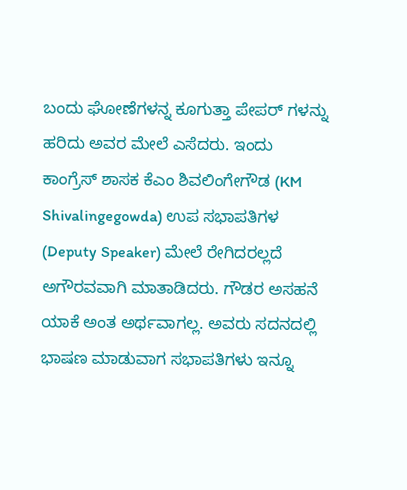ಬಂದು ಘೋಣೆಗಳನ್ನ ಕೂಗುತ್ತಾ ಪೇಪರ್ ಗಳನ್ನು ಹರಿದು ಅವರ ಮೇಲೆ ಎಸೆದರು. ಇಂದು ಕಾಂಗ್ರೆಸ್ ಶಾಸಕ ಕೆಎಂ ಶಿವಲಿಂಗೇಗೌಡ (KM Shivalingegowda) ಉಪ ಸಭಾಪತಿಗಳ (Deputy Speaker) ಮೇಲೆ ರೇಗಿದರಲ್ಲದೆ ಅಗೌರವವಾಗಿ ಮಾತಾಡಿದರು. ಗೌಡರ ಅಸಹನೆ ಯಾಕೆ ಅಂತ ಅರ್ಥವಾಗಲ್ಲ. ಅವರು ಸದನದಲ್ಲಿ ಭಾಷಣ ಮಾಡುವಾಗ ಸಭಾಪತಿಗಳು ಇನ್ನೂ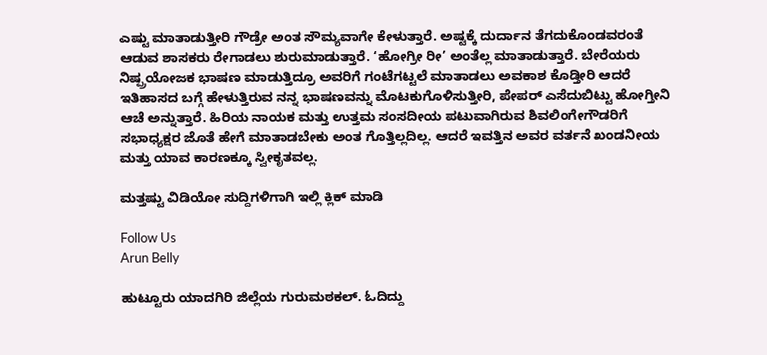ಎಷ್ಟು ಮಾತಾಡುತ್ತೀರಿ ಗೌಡ್ರೇ ಅಂತ ಸೌಮ್ಯವಾಗೇ ಕೇಳುತ್ತಾರೆ. ಅಷ್ಟಕ್ಕೆ ದುರ್ದಾನ ತೆಗದುಕೊಂಡವರಂತೆ ಆಡುವ ಶಾಸಕರು ರೇಗಾಡಲು ಶುರುಮಾಡುತ್ತಾರೆ. ‘ಹೋಗ್ರೀ ರೀ’ ಅಂತೆಲ್ಲ ಮಾತಾಡುತ್ತಾರೆ. ಬೇರೆಯರು ನಿಷ್ಪ್ರಯೋಜಕ ಭಾಷಣ ಮಾಡುತ್ತಿದ್ರೂ ಅವರಿಗೆ ಗಂಟೆಗಟ್ಟಲೆ ಮಾತಾಡಲು ಅವಕಾಶ ಕೊಡ್ತೀರಿ ಆದರೆ ಇತಿಹಾಸದ ಬಗ್ಗೆ ಹೇಳುತ್ತಿರುವ ನನ್ನ ಭಾಷಣವನ್ನು ಮೊಟಕುಗೊಳಿಸುತ್ತೀರಿ, ಪೇಪರ್ ಎಸೆದುಬಿಟ್ಟು ಹೋಗ್ತೀನಿ ಆಚೆ ಅನ್ನುತ್ತಾರೆ. ಹಿರಿಯ ನಾಯಕ ಮತ್ತು ಉತ್ತಮ ಸಂಸದೀಯ ಪಟುವಾಗಿರುವ ಶಿವಲಿಂಗೇಗೌಡರಿಗೆ ಸಭಾಧ್ಯಕ್ಷರ ಜೊತೆ ಹೇಗೆ ಮಾತಾಡಬೇಕು ಅಂತ ಗೊತ್ತಿಲ್ಲದಿಲ್ಲ. ಆದರೆ ಇವತ್ತಿನ ಅವರ ವರ್ತನೆ ಖಂಡನೀಯ ಮತ್ತು ಯಾವ ಕಾರಣಕ್ಕೂ ಸ್ವೀಕೃತವಲ್ಲ.

ಮತ್ತಷ್ಟು ವಿಡಿಯೋ ಸುದ್ದಿಗಳಿಗಾಗಿ ಇಲ್ಲಿ ಕ್ಲಿಕ್ ಮಾಡಿ

Follow Us
Arun Belly

ಹುಟ್ಟೂರು ಯಾದಗಿರಿ ಜಿಲ್ಲೆಯ ಗುರುಮಠಕಲ್. ಓದಿದ್ದು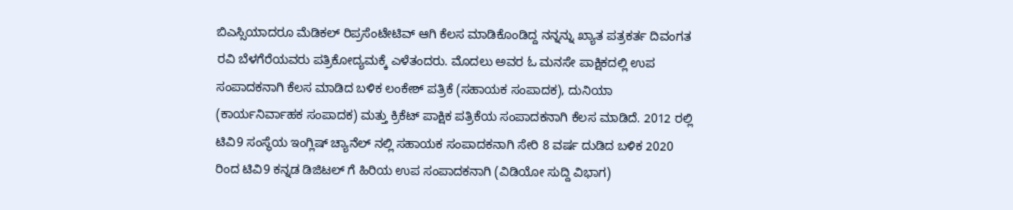ಬಿಎಸ್ಸಿಯಾದರೂ ಮೆಡಿಕಲ್ ರಿಪ್ರಸೆಂಟೇಟಿವ್ ಆಗಿ ಕೆಲಸ ಮಾಡಿಕೊಂಡಿದ್ದ ನನ್ನನ್ನು ಖ್ಯಾತ ಪತ್ರಕರ್ತ ದಿವಂಗತ ರವಿ ಬೆಳಗೆರೆಯವರು ಪತ್ರಿಕೋದ್ಯಮಕ್ಕೆ ಎಳೆತಂದರು. ಮೊದಲು ಅವರ ಓ ಮನಸೇ ಪಾಕ್ಷಿಕದಲ್ಲಿ ಉಪ ಸಂಪಾದಕನಾಗಿ ಕೆಲಸ ಮಾಡಿದ ಬಳಿಕ ಲಂಕೇಶ್ ಪತ್ರಿಕೆ (ಸಹಾಯಕ ಸಂಪಾದಕ), ದುನಿಯಾ (ಕಾರ್ಯನಿರ್ವಾಹಕ ಸಂಪಾದಕ) ಮತ್ತು ಕ್ರಿಕೆಟ್ ಪಾಕ್ಷಿಕ ಪತ್ರಿಕೆಯ ಸಂಪಾದಕನಾಗಿ ಕೆಲಸ ಮಾಡಿದೆ. 2012 ರಲ್ಲಿ ಟಿವಿ9 ಸಂಸ್ಥೆಯ ಇಂಗ್ಲಿಷ್ ಚ್ಯಾನೆಲ್ ನಲ್ಲಿ ಸಹಾಯಕ ಸಂಪಾದಕನಾಗಿ ಸೇರಿ 8 ವರ್ಷ ದುಡಿದ ಬಳಿಕ 2020 ರಿಂದ ಟಿವಿ9 ಕನ್ನಡ ಡಿಜಿಟಲ್ ಗೆ ಹಿರಿಯ ಉಪ ಸಂಪಾದಕನಾಗಿ (ವಿಡಿಯೋ ಸುದ್ದಿ ವಿಭಾಗ)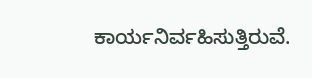ಕಾರ್ಯನಿರ್ವಹಿಸುತ್ತಿರುವೆ.